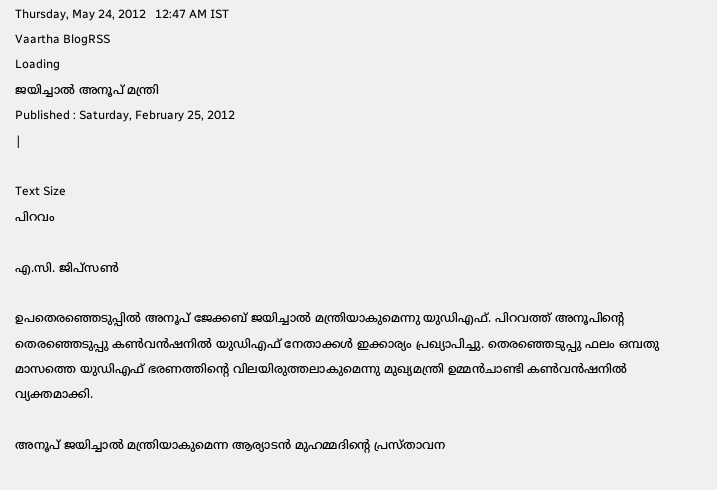Thursday, May 24, 2012   12:47 AM IST
Vaartha BlogRSS
Loading
ജയിച്ചാല്‍ അനൂപ് മന്ത്രി
Published : Saturday, February 25, 2012
|

Text Size
പിറവം

എ.സി. ജിപ്സണ്‍

ഉപതെരഞ്ഞെടുപ്പില്‍ അനൂപ് ജേക്കബ് ജയിച്ചാല്‍ മന്ത്രിയാകുമെന്നു യുഡിഎഫ്. പിറവത്ത് അനൂപിന്‍റെ തെരഞ്ഞെടുപ്പു കണ്‍വന്‍ഷനില്‍ യുഡിഎഫ് നേതാക്കള്‍ ഇക്കാര്യം പ്രഖ്യാപിച്ചു. തെരഞ്ഞെടുപ്പു ഫലം ഒമ്പതു മാസത്തെ യുഡിഎഫ് ഭരണത്തിന്‍റെ വിലയിരുത്തലാകുമെന്നു മുഖ്യമന്ത്രി ഉമ്മന്‍ചാണ്ടി കണ്‍വന്‍ഷനില്‍ വ്യക്തമാക്കി.

അനൂപ് ജയിച്ചാല്‍ മന്ത്രിയാകുമെന്ന ആര്യാടന്‍ മുഹമ്മദിന്‍റെ പ്രസ്താവന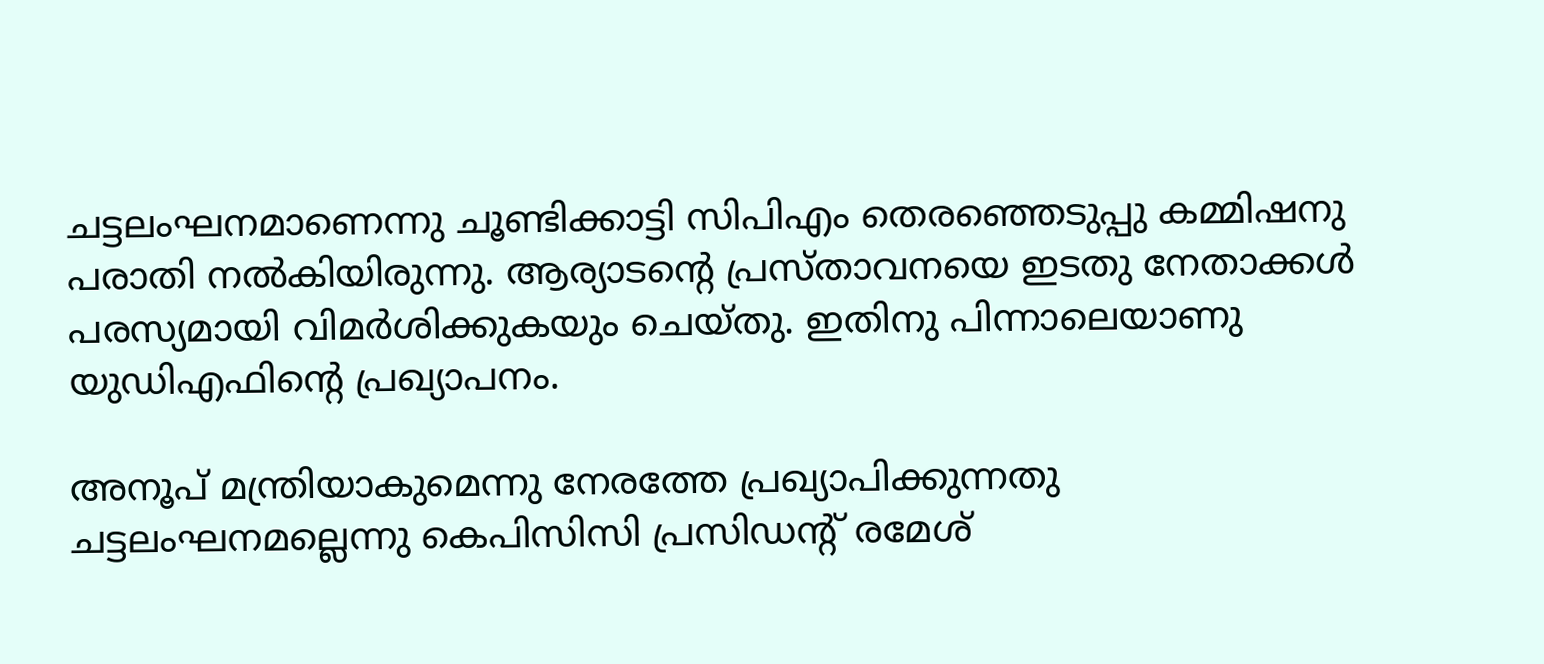ചട്ടലംഘനമാണെന്നു ചൂണ്ടിക്കാട്ടി സിപിഎം തെരഞ്ഞെടുപ്പു കമ്മിഷനു പരാതി നല്‍കിയിരുന്നു. ആര്യാടന്‍റെ പ്രസ്താവനയെ ഇടതു നേതാക്കള്‍ പരസ്യമായി വിമര്‍ശിക്കുകയും ചെയ്തു. ഇതിനു പിന്നാലെയാണു യുഡിഎഫിന്‍റെ പ്രഖ്യാപനം.

അനൂപ് മന്ത്രിയാകുമെന്നു നേരത്തേ പ്രഖ്യാപിക്കുന്നതു ചട്ടലംഘനമല്ലെന്നു കെപിസിസി പ്രസിഡന്‍റ് രമേശ്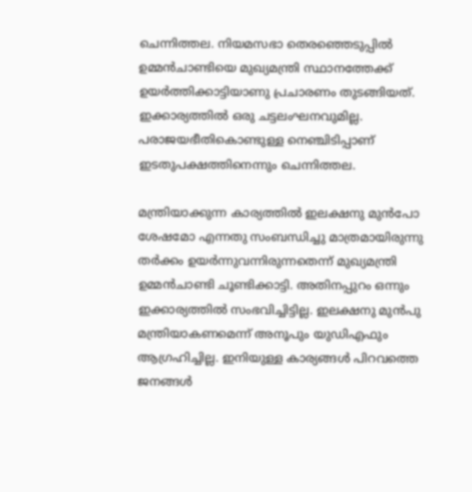ചെന്നിത്തല. നിയമസഭാ തെരഞ്ഞെടുപ്പില്‍ ഉമ്മന്‍ചാണ്ടിയെ മുഖ്യമന്ത്രി സ്ഥാനത്തേക്ക് ഉയര്‍ത്തിക്കാട്ടിയാണു പ്രചാരണം തുടങ്ങിയത്. ഇക്കാര്യത്തില്‍ ഒരു ചട്ടലംഘനവുമില്ല. പരാജയഭീതികൊണ്ടുള്ള നെഞ്ചിടിപ്പാണ് ഇടതുപക്ഷത്തിനെന്നും ചെന്നിത്തല.

മന്ത്രിയാക്കുന്ന കാര്യത്തില്‍ ഇലക്ഷനു മുന്‍പോ ശേഷമോ എന്നതു സംബന്ധിച്ചു മാത്രമായിരുന്നു തര്‍ക്കം ഉയര്‍ന്നുവന്നിരുന്നതെന്ന് മുഖ്യമന്ത്രി ഉമ്മന്‍ചാണ്ടി ചൂണ്ടിക്കാട്ടി. അതിനപ്പുറം ഒന്നും ഇക്കാര്യത്തില്‍ സംഭവിച്ചിട്ടില്ല. ഇലക്ഷനു മുന്‍പു മന്ത്രിയാകണമെന്ന് അനൂപും യുഡിഎഫും ആഗ്രഹിച്ചില്ല. ഇനിയുള്ള കാര്യങ്ങള്‍ പിറവത്തെ ജനങ്ങള്‍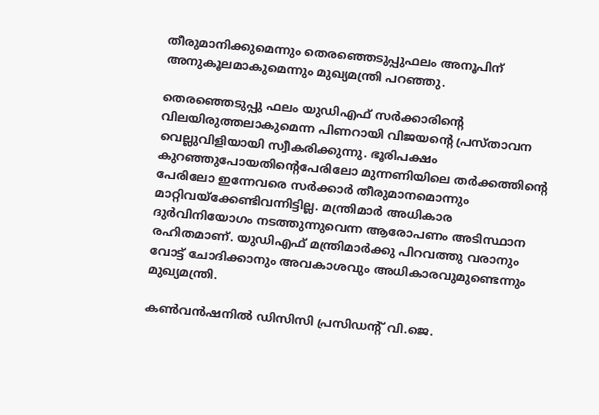തീരുമാനിക്കുമെന്നും തെരഞ്ഞെടുപ്പുഫലം അനൂപിന് അനുകൂലമാകുമെന്നും മുഖ്യമന്ത്രി പറഞ്ഞു.

തെരഞ്ഞെടുപ്പു ഫലം യുഡിഎഫ് സര്‍ക്കാരിന്‍റെ വിലയിരുത്തലാകുമെന്ന പിണറായി വിജയന്‍റെ പ്രസ്താവന വെല്ലുവിളിയായി സ്വീകരിക്കുന്നു. ഭൂരിപക്ഷം കുറഞ്ഞുപോയതിന്‍റെപേരിലോ മുന്നണിയിലെ തര്‍ക്കത്തിന്‍റെ പേരിലോ ഇന്നേവരെ സര്‍ക്കാര്‍ തീരുമാനമൊന്നും മാറ്റിവയ്ക്കേണ്ടിവന്നിട്ടില്ല. മന്ത്രിമാര്‍ അധികാര ദുര്‍വിനിയോഗം നടത്തുന്നുവെന്ന ആരോപണം അടിസ്ഥാന രഹിതമാണ്. യുഡിഎഫ് മന്ത്രിമാര്‍ക്കു പിറവത്തു വരാനും വോട്ട് ചോദിക്കാനും അവകാശവും അധികാരവുമുണ്ടെന്നും മുഖ്യമന്ത്രി.

കണ്‍വന്‍ഷനില്‍ ഡിസിസി പ്രസിഡന്‍റ് വി.ജെ.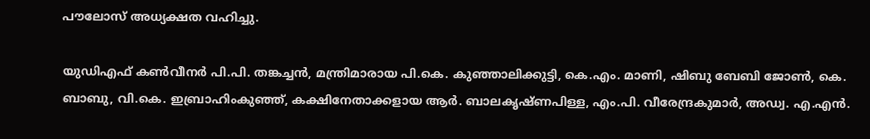പൗലോസ് അധ്യക്ഷത വഹിച്ചു.

യുഡിഎഫ് കണ്‍വീനര്‍ പി.പി. തങ്കച്ചന്‍, മന്ത്രിമാരായ പി.കെ. കുഞ്ഞാലിക്കുട്ടി, കെ.എം. മാണി, ഷിബു ബേബി ജോണ്‍, കെ. ബാബു, വി.കെ. ഇബ്രാഹിംകുഞ്ഞ്, കക്ഷിനേതാക്കളായ ആര്‍. ബാലകൃഷ്ണപിള്ള, എം.പി. വീരേന്ദ്രകുമാര്‍, അഡ്വ. എ.എന്‍.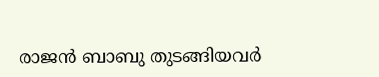രാജന്‍ ബാബു തുടങ്ങിയവര്‍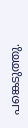പങ്കെടുത്തു.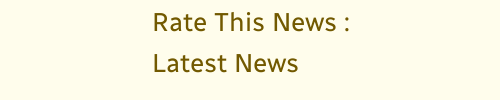Rate This News :
Latest News